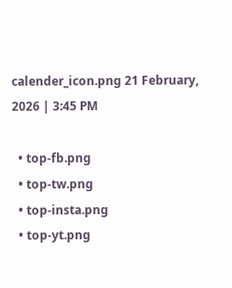calender_icon.png 21 February, 2026 | 3:45 PM

  • top-fb.png
  • top-tw.png
  • top-insta.png
  • top-yt.png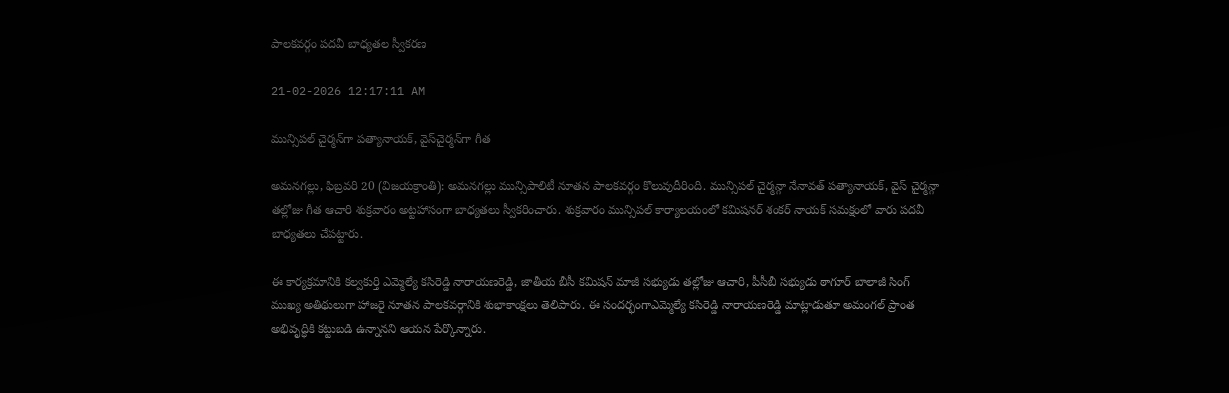పాలకవర్గం పదవీ బాధ్యతల స్వీకరణ

21-02-2026 12:17:11 AM

మున్సిపల్ చైర్మన్‌గా పత్యానాయక్, వైస్‌చైర్మన్‌గా గీత

అమనగల్లు, ఫిబ్రవరి 20 (విజయక్రాంతి): అమనగల్లు మున్సిపాలిటీ నూతన పాలకవర్గం కొలువుదీరింది. మున్సిపల్ చైర్మన్గా నేనావత్ పత్యానాయక్, వైస్ చైర్మన్గా తల్లోజు గీత ఆచారి శుక్రవారం అట్టహాసంగా బాధ్యతలు స్వీకరించారు. శుక్రవారం మున్సిపల్ కార్యాలయంలో కమిషనర్ శంకర్ నాయక్ సమక్షంలో వారు పదవీ బాధ్యతలు చేపట్టారు.

ఈ కార్యక్రమానికి కల్వకుర్తి ఎమ్మెల్యే కసిరెడ్డి నారాయణరెడ్డి, జాతీయ బీసీ కమిషన్ మాజీ సభ్యుడు తల్లోజు ఆచారి, పీసీబీ సభ్యుడు ఠాగూర్ బాలాజీ సింగ్ ముఖ్య అతిథులుగా హాజరై నూతన పాలకవర్గానికి శుభాకాంక్షలు తెలిపారు. ఈ సందర్భంగాఎమ్మెల్యే కసిరెడ్డి నారాయణరెడ్డి మాట్లాడుతూ అమంగల్ ప్రాంత అభివృద్ధికి కట్టుబడి ఉన్నానని ఆయన పేర్కొన్నారు.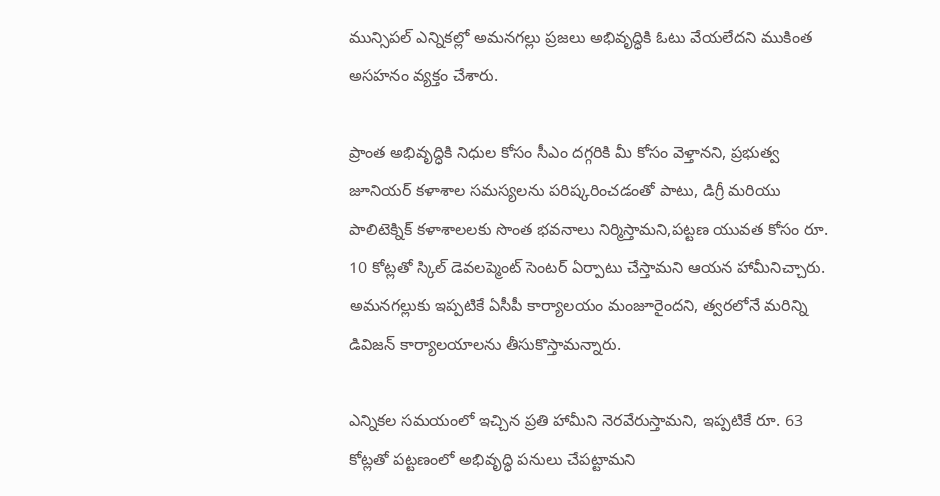మున్సిపల్ ఎన్నికల్లో అమనగల్లు ప్రజలు అభివృద్ధికి ఓటు వేయలేదని ముకింత అసహనం వ్యక్తం చేశారు.

ప్రాంత అభివృద్ధికి నిధుల కోసం సీఎం దగ్గరికి మీ కోసం వెళ్తానని, ప్రభుత్వ జూనియర్ కళాశాల సమస్యలను పరిష్కరించడంతో పాటు, డిగ్రీ మరియు పాలిటెక్నిక్ కళాశాలలకు సొంత భవనాలు నిర్మిస్తామని,పట్టణ యువత కోసం రూ. 10 కోట్లతో స్కిల్ డెవలప్మెంట్ సెంటర్ ఏర్పాటు చేస్తామని ఆయన హామీనిచ్చారు. అమనగల్లుకు ఇప్పటికే ఏసీపీ కార్యాలయం మంజూరైందని, త్వరలోనే మరిన్ని డివిజన్ కార్యాలయాలను తీసుకొస్తామన్నారు.

ఎన్నికల సమయంలో ఇచ్చిన ప్రతి హామీని నెరవేరుస్తామని, ఇప్పటికే రూ. 63 కోట్లతో పట్టణంలో అభివృద్ధి పనులు చేపట్టామని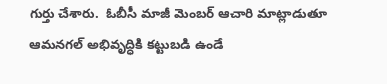గుర్తు చేశారు.  ఓబీసీ మాజీ మెంబర్ ఆచారి మాట్లాడుతూ  ఆమనగల్ అభివృద్ధికి కట్టుబడి ఉండే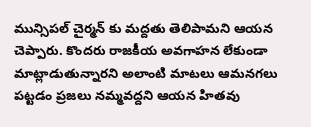మున్సిపల్ చైర్మన్ కు మద్దతు తెలిపామని ఆయన చెప్పారు. కొందరు రాజకీయ అవగాహన లేకుండా మాట్లాడుతున్నారని అలాంటి మాటలు ఆమనగలు పట్టడం ప్రజలు నమ్మవద్దని ఆయన హితవు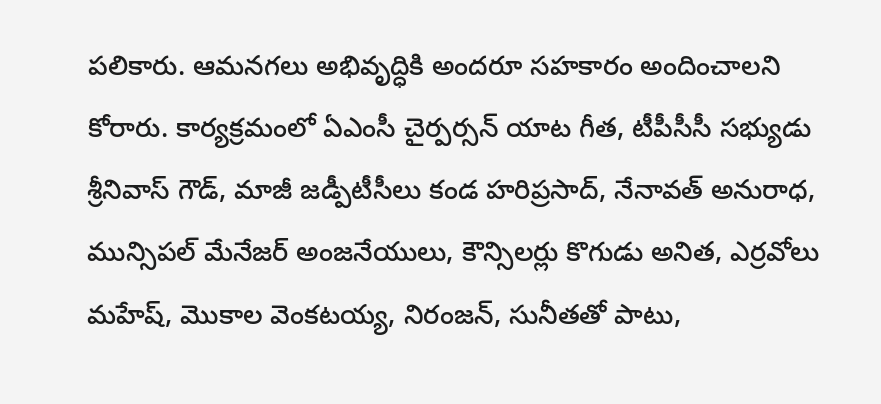పలికారు. ఆమనగలు అభివృద్ధికి అందరూ సహకారం అందించాలని కోరారు. కార్యక్రమంలో ఏఎంసీ చైర్పర్సన్ యాట గీత, టీపీసీసీ సభ్యుడు శ్రీనివాస్ గౌడ్, మాజీ జడ్పీటీసీలు కండ హరిప్రసాద్, నేనావత్ అనురాధ, మున్సిపల్ మేనేజర్ అంజనేయులు, కౌన్సిలర్లు కొగుడు అనిత, ఎర్రవోలు మహేష్, మొకాల వెంకటయ్య, నిరంజన్, సునీతతో పాటు,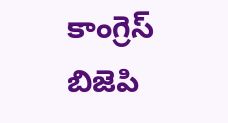కాంగ్రెస్ బిజెపి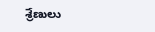శ్రేణులు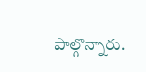పాల్గొన్నారు.